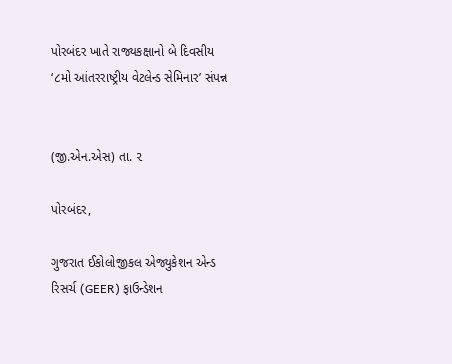પોરબંદર ખાતે રાજ્યકક્ષાનો બે દિવસીય ‘૮મો આંતરરાષ્ટ્રીય વેટલેન્ડ સેમિનાર’ સંપન્ન


(જી.એન.એસ) તા. ૨

પોરબંદર,

ગુજરાત ઈકોલોજીકલ એજ્યુકેશન એન્ડ રિસર્ચ (GEER) ફાઉન્ડેશન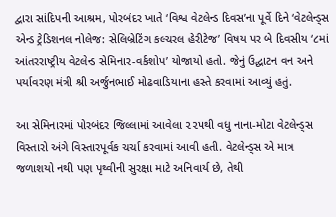દ્વારા સાંદિપની આશ્રમ, પોરબંદર ખાતે ‘વિશ્વ વેટલેન્ડ દિવસ’ના પૂર્વે દિને ‘વેટલેન્ડ્સ એન્ડ ટ્રેડિશનલ નોલેજ: સેલિબ્રેટિંગ કલ્ચરલ હેરીટેજ’ વિષય પર બે દિવસીય ‘૮માં આંતરરાષ્ટ્રીય વેટલેન્ડ સેમિનાર-વર્કશોપ’ યોજાયો હતો. જેનું ઉદ્ઘાટન વન અને પર્યાવરણ મંત્રી શ્રી અર્જુનભાઈ મોઢવાડિયાના હસ્તે કરવામાં આવ્યું હતું.

આ સેમિનારમાં પોરબંદર જિલ્લામાં આવેલા ૨૨૫થી વધુ નાના-મોટા વેટલેન્ડ્સ વિસ્તારો અંગે વિસ્તારપૂર્વક ચર્ચા કરવામાં આવી હતી. વેટલેન્ડ્સ એ માત્ર જળાશયો નથી પણ પૃથ્વીની સુરક્ષા માટે અનિવાર્ય છે, તેથી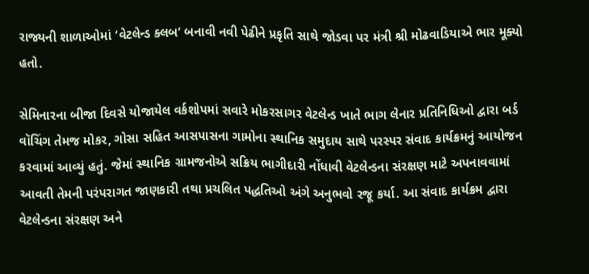રાજ્યની શાળાઓમાં ‘વેટલેન્ડ ક્લબ’ બનાવી નવી પેઢીને પ્રકૃતિ સાથે જોડવા પર મંત્રી શ્રી મોઢવાડિયાએ ભાર મૂક્યો હતો.

સેમિનારના બીજા દિવસે યોજાયેલ વર્કશોપમાં સવારે મોકરસાગર વેટલેન્ડ ખાતે ભાગ લેનાર પ્રતિનિધિઓ દ્વારા બર્ડ વૉચિંગ તેમજ મોકર, ગોસા સહિત આસપાસના ગામોના સ્થાનિક સમુદાય સાથે પરસ્પર સંવાદ કાર્યક્રમનું આયોજન કરવામાં આવ્યું હતું. જેમાં સ્થાનિક ગ્રામજનોએ સક્રિય ભાગીદારી નોંધાવી વેટલેન્ડના સંરક્ષણ માટે અપનાવવામાં આવતી તેમની પરંપરાગત જાણકારી તથા પ્રચલિત પદ્ધતિઓ અંગે અનુભવો રજૂ કર્યા. આ સંવાદ કાર્યક્રમ દ્વારા વેટલેન્ડના સંરક્ષણ અને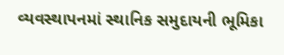વ્યવસ્થાપનમાં સ્થાનિક સમુદાયની ભૂમિકા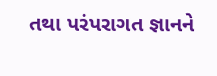તથા પરંપરાગત જ્ઞાનને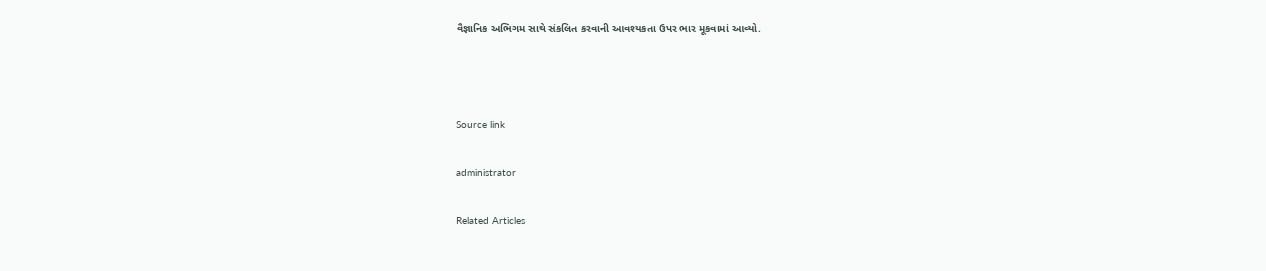વૈજ્ઞાનિક અભિગમ સાથે સંકલિત કરવાની આવશ્યકતા ઉપર ભાર મૂકવામાં આવ્યો.



Source link

administrator

Related Articles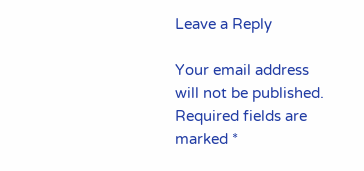Leave a Reply

Your email address will not be published. Required fields are marked *